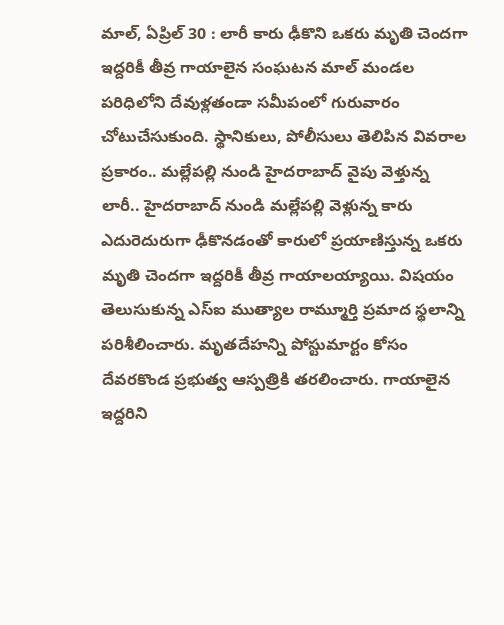మాల్, ఏప్రిల్ 30 : లారీ కారు ఢీకొని ఒకరు మృతి చెందగా ఇద్దరికీ తీవ్ర గాయాలైన సంఘటన మాల్ మండల పరిధిలోని దేవుళ్లతండా సమీపంలో గురువారం చోటుచేసుకుంది. స్థానికులు, పోలీసులు తెలిపిన వివరాల ప్రకారం.. మల్లేపల్లి నుండి హైదరాబాద్ వైపు వెళ్తున్న లారీ.. హైదరాబాద్ నుండి మల్లేపల్లి వెళ్లున్న కారు ఎదురెదురుగా ఢీకొనడంతో కారులో ప్రయాణిస్తున్న ఒకరు మృతి చెందగా ఇద్దరికీ తీవ్ర గాయాలయ్యాయి. విషయం తెలుసుకున్న ఎస్ఐ ముత్యాల రామ్మూర్తి ప్రమాద స్థలాన్ని పరిశీలించారు. మృతదేహన్ని పోస్టుమార్టం కోసం దేవరకొండ ప్రభుత్వ ఆస్పత్రికి తరలించారు. గాయాలైన ఇద్దరిని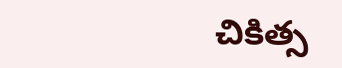చికిత్స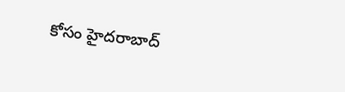కోసం హైదరాబాద్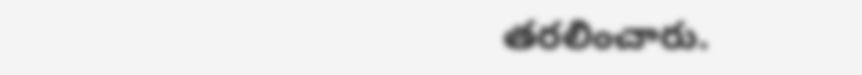తరలించారు.